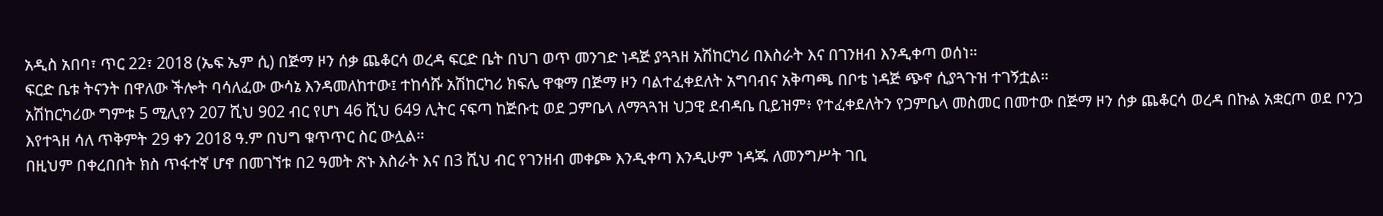አዲስ አበባ፣ ጥር 22፣ 2018 (ኤፍ ኤም ሲ) በጅማ ዞን ሰቃ ጨቆርሳ ወረዳ ፍርድ ቤት በህገ ወጥ መንገድ ነዳጅ ያጓጓዘ አሽከርካሪ በእስራት እና በገንዘብ እንዲቀጣ ወሰነ።
ፍርድ ቤቱ ትናንት በዋለው ችሎት ባሳለፈው ውሳኔ እንዳመለከተው፤ ተከሳሹ አሽከርካሪ ክፍሌ ዋቁማ በጅማ ዞን ባልተፈቀደለት አግባብና አቅጣጫ በቦቴ ነዳጅ ጭኖ ሲያጓጉዝ ተገኝቷል።
አሽከርካሪው ግምቱ 5 ሚሊየን 207 ሺህ 902 ብር የሆነ 46 ሺህ 649 ሊትር ናፍጣ ከጅቡቲ ወደ ጋምቤላ ለማጓጓዝ ህጋዊ ደብዳቤ ቢይዝም፥ የተፈቀደለትን የጋምቤላ መስመር በመተው በጅማ ዞን ሰቃ ጨቆርሳ ወረዳ በኩል አቋርጦ ወደ ቦንጋ እየተጓዘ ሳለ ጥቅምት 29 ቀን 2018 ዓ.ም በህግ ቁጥጥር ስር ውሏል።
በዚህም በቀረበበት ክስ ጥፋተኛ ሆኖ በመገኘቱ በ2 ዓመት ጽኑ እስራት እና በ3 ሺህ ብር የገንዘብ መቀጮ እንዲቀጣ እንዲሁም ነዳጁ ለመንግሥት ገቢ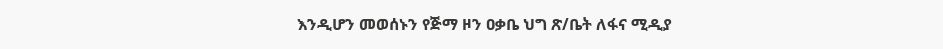እንዲሆን መወሰኑን የጅማ ዞን ዐቃቤ ህግ ጽ/ቤት ለፋና ሚዲያ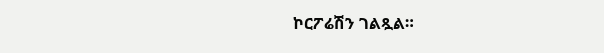ኮርፖሬሽን ገልጿል።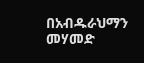በአብዱራህማን መሃመድ